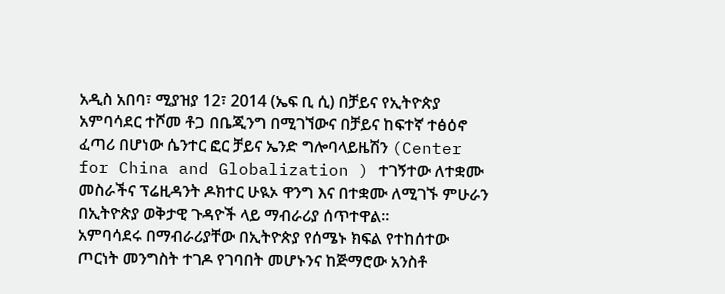አዲስ አበባ፣ ሚያዝያ 12፣ 2014 (ኤፍ ቢ ሲ) በቻይና የኢትዮጵያ አምባሳደር ተሾመ ቶጋ በቤጂንግ በሚገኘውና በቻይና ከፍተኛ ተፅዕኖ ፈጣሪ በሆነው ሴንተር ፎር ቻይና ኤንድ ግሎባላይዜሽን (Center for China and Globalization ) ተገኝተው ለተቋሙ መስራችና ፕሬዚዳንት ዶክተር ሁዪኦ ዋንግ እና በተቋሙ ለሚገኙ ምሁራን በኢትዮጵያ ወቅታዊ ጉዳዮች ላይ ማብራሪያ ሰጥተዋል።
አምባሳደሩ በማብራሪያቸው በኢትዮጵያ የሰሜኑ ክፍል የተከሰተው ጦርነት መንግስት ተገዶ የገባበት መሆኑንና ከጅማሮው አንስቶ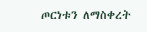ጦርነቱን ለማስቀረት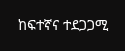ከፍተኛና ተደጋጋሚ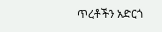ጥረቶችን አድርጎ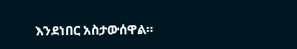እንደነበር አስታውሰዋል።